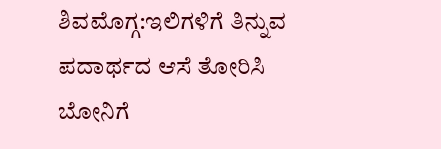ಶಿವಮೊಗ್ಗ:ಇಲಿಗಳಿಗೆ ತಿನ್ನುವ ಪದಾರ್ಥದ ಆಸೆ ತೋರಿಸಿ ಬೋನಿಗೆ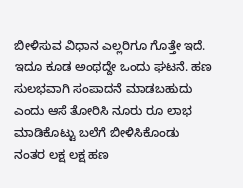ಬೀಳಿಸುವ ವಿಧಾನ ಎಲ್ಲರಿಗೂ ಗೊತ್ತೇ ಇದೆ. ಇದೂ ಕೂಡ ಅಂಥದ್ದೇ ಒಂದು ಘಟನೆ. ಹಣ ಸುಲಭವಾಗಿ ಸಂಪಾದನೆ ಮಾಡಬಹುದು ಎಂದು ಆಸೆ ತೋರಿಸಿ ನೂರು ರೂ ಲಾಭ ಮಾಡಿಕೊಟ್ಟು ಬಲೆಗೆ ಬೀಳಿಸಿಕೊಂಡು ನಂತರ ಲಕ್ಷ ಲಕ್ಷ ಹಣ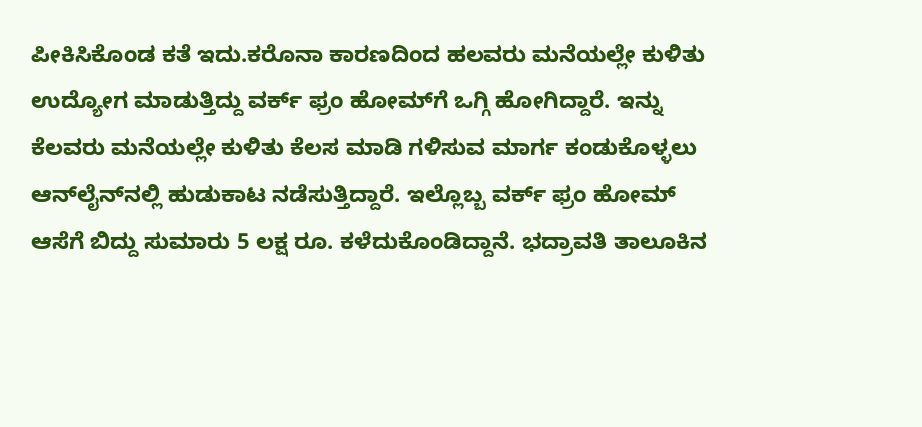ಪೀಕಿಸಿಕೊಂಡ ಕತೆ ಇದು.ಕರೊನಾ ಕಾರಣದಿಂದ ಹಲವರು ಮನೆಯಲ್ಲೇ ಕುಳಿತು ಉದ್ಯೋಗ ಮಾಡುತ್ತಿದ್ದು ವರ್ಕ್ ಫ್ರಂ ಹೋಮ್‌ಗೆ ಒಗ್ಗಿ ಹೋಗಿದ್ದಾರೆ. ಇನ್ನು ಕೆಲವರು ಮನೆಯಲ್ಲೇ ಕುಳಿತು ಕೆಲಸ ಮಾಡಿ ಗಳಿಸುವ ಮಾರ್ಗ ಕಂಡುಕೊಳ್ಳಲು ಆನ್‌ಲೈನ್‌ನಲ್ಲಿ ಹುಡುಕಾಟ ನಡೆಸುತ್ತಿದ್ದಾರೆ. ಇಲ್ಲೊಬ್ಬ ವರ್ಕ್ ಫ್ರಂ ಹೋಮ್ ಆಸೆಗೆ ಬಿದ್ದು ಸುಮಾರು 5 ಲಕ್ಷ ರೂ. ಕಳೆದುಕೊಂಡಿದ್ದಾನೆ. ಭದ್ರಾವತಿ ತಾಲೂಕಿನ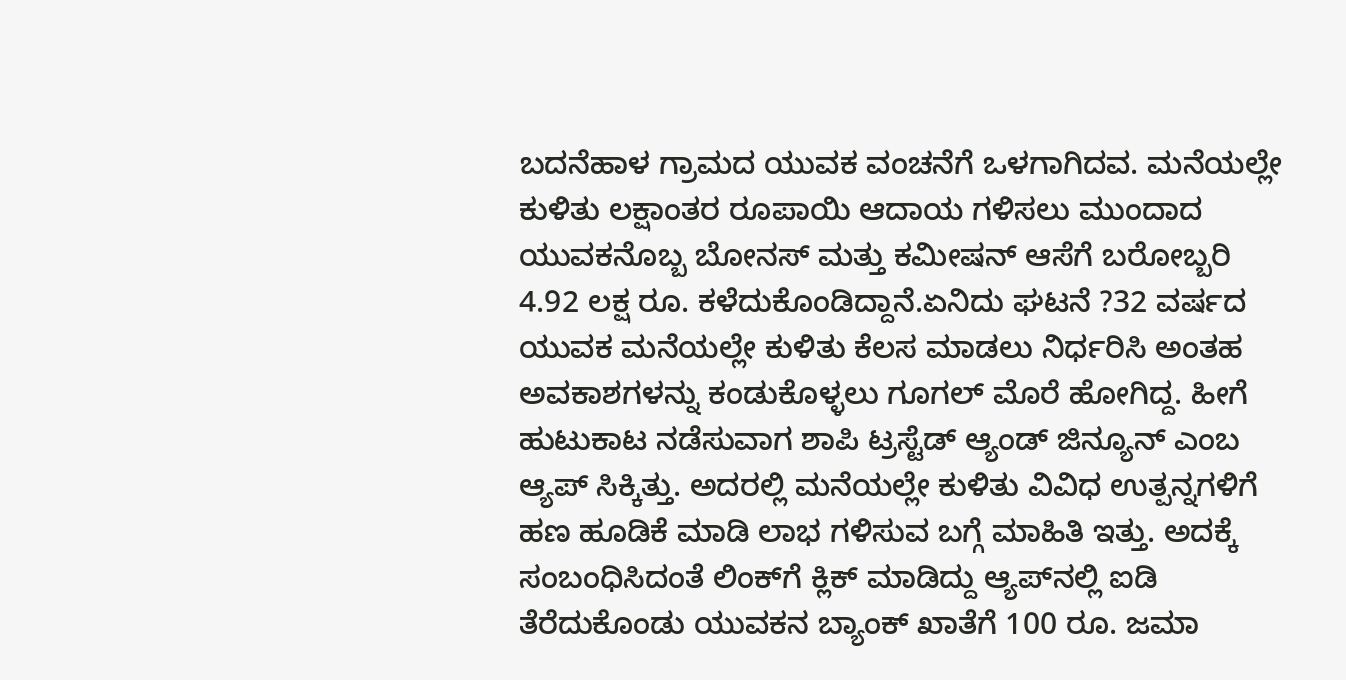ಬದನೆಹಾಳ ಗ್ರಾಮದ ಯುವಕ ವಂಚನೆಗೆ ಒಳಗಾಗಿದವ. ಮನೆಯಲ್ಲೇ ಕುಳಿತು ಲಕ್ಷಾಂತರ ರೂಪಾಯಿ ಆದಾಯ ಗಳಿಸಲು ಮುಂದಾದ ಯುವಕನೊಬ್ಬ ಬೋನಸ್ ಮತ್ತು ಕಮೀಷನ್ ಆಸೆಗೆ ಬರೋಬ್ಬರಿ 4.92 ಲಕ್ಷ ರೂ. ಕಳೆದುಕೊಂಡಿದ್ದಾನೆ.ಏನಿದು ಘಟನೆ ?32 ವರ್ಷದ ಯುವಕ ಮನೆಯಲ್ಲೇ ಕುಳಿತು ಕೆಲಸ ಮಾಡಲು ನಿರ್ಧರಿಸಿ ಅಂತಹ ಅವಕಾಶಗಳನ್ನು ಕಂಡುಕೊಳ್ಳಲು ಗೂಗಲ್ ಮೊರೆ ಹೋಗಿದ್ದ. ಹೀಗೆ ಹುಟುಕಾಟ ನಡೆಸುವಾಗ ಶಾಪಿ ಟ್ರಸ್ಟೆಡ್ ಆ್ಯಂಡ್ ಜಿನ್ಯೂನ್ ಎಂಬ ಆ್ಯಪ್ ಸಿಕ್ಕಿತ್ತು. ಅದರಲ್ಲಿ ಮನೆಯಲ್ಲೇ ಕುಳಿತು ವಿವಿಧ ಉತ್ಪನ್ನಗಳಿಗೆ ಹಣ ಹೂಡಿಕೆ ಮಾಡಿ ಲಾಭ ಗಳಿಸುವ ಬಗ್ಗೆ ಮಾಹಿತಿ ಇತ್ತು. ಅದಕ್ಕೆ ಸಂಬಂಧಿಸಿದಂತೆ ಲಿಂಕ್‌ಗೆ ಕ್ಲಿಕ್ ಮಾಡಿದ್ದು ಆ್ಯಪ್‌ನಲ್ಲಿ ಐಡಿ ತೆರೆದುಕೊಂಡು ಯುವಕನ ಬ್ಯಾಂಕ್ ಖಾತೆಗೆ 100 ರೂ. ಜಮಾ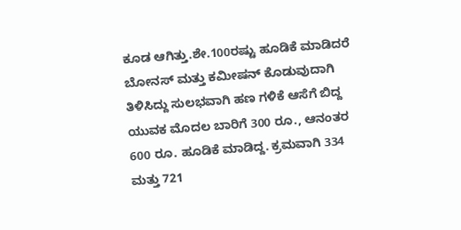ಕೂಡ ಆಗಿತ್ತು.ಶೇ.100ರಷ್ಟು ಹೂಡಿಕೆ ಮಾಡಿದರೆ ಬೋನಸ್ ಮತ್ತು ಕಮೀಷನ್ ಕೊಡುವುದಾಗಿ ತಿಳಿಸಿದ್ದು ಸುಲಭವಾಗಿ ಹಣ ಗಳಿಕೆ ಆಸೆಗೆ ಬಿದ್ದ ಯುವಕ ಮೊದಲ ಬಾರಿಗೆ 300 ರೂ., ಆನಂತರ 600 ರೂ. ಹೂಡಿಕೆ ಮಾಡಿದ್ದ. ಕ್ರಮವಾಗಿ 334 ಮತ್ತು 721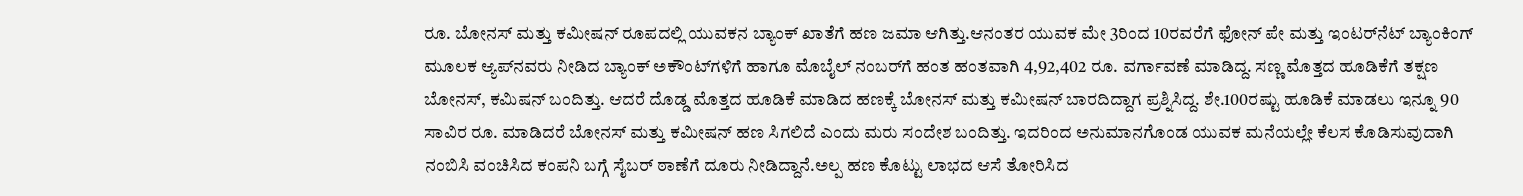ರೂ. ಬೋನಸ್ ಮತ್ತು ಕಮೀಷನ್ ರೂಪದಲ್ಲಿ ಯುವಕನ ಬ್ಯಾಂಕ್ ಖಾತೆಗೆ ಹಣ ಜಮಾ ಆಗಿತ್ತು.ಆನಂತರ ಯುವಕ ಮೇ 3ರಿಂದ 10ರವರೆಗೆ ಫೋನ್ ಪೇ ಮತ್ತು ಇಂಟರ್‌ನೆಟ್ ಬ್ಯಾಂಕಿಂಗ್ ಮೂಲಕ ಆ್ಯಪ್‌ನವರು ನೀಡಿದ ಬ್ಯಾಂಕ್ ಅಕೌಂಟ್‌ಗಳಿಗೆ ಹಾಗೂ ಮೊಬೈಲ್ ನಂಬರ್‌ಗೆ ಹಂತ ಹಂತವಾಗಿ 4,92,402 ರೂ. ವರ್ಗಾವಣೆ ಮಾಡಿದ್ದ. ಸಣ್ಣ ಮೊತ್ತದ ಹೂಡಿಕೆಗೆ ತಕ್ಷಣ ಬೋನಸ್, ಕಮಿಷನ್ ಬಂದಿತ್ತು. ಆದರೆ ದೊಡ್ಡ ಮೊತ್ತದ ಹೂಡಿಕೆ ಮಾಡಿದ ಹಣಕ್ಕೆ ಬೋನಸ್ ಮತ್ತು ಕಮೀಷನ್ ಬಾರದಿದ್ದಾಗ ಪ್ರಶ್ನಿಸಿದ್ದ. ಶೇ.100ರಷ್ಟು ಹೂಡಿಕೆ ಮಾಡಲು ಇನ್ನೂ 90 ಸಾವಿರ ರೂ. ಮಾಡಿದರೆ ಬೋನಸ್ ಮತ್ತು ಕಮೀಷನ್ ಹಣ ಸಿಗಲಿದೆ ಎಂದು ಮರು ಸಂದೇಶ ಬಂದಿತ್ತು. ಇದರಿಂದ ಅನುಮಾನಗೊಂಡ ಯುವಕ ಮನೆಯಲ್ಲೇ ಕೆಲಸ ಕೊಡಿಸುವುದಾಗಿ ನಂಬಿಸಿ ವಂಚಿಸಿದ ಕಂಪನಿ ಬಗ್ಗೆ ಸೈಬರ್ ಠಾಣೆಗೆ ದೂರು ನೀಡಿದ್ದಾನೆ.ಅಲ್ಪ ಹಣ ಕೊಟ್ಟು ಲಾಭದ ಆಸೆ ತೋರಿಸಿದ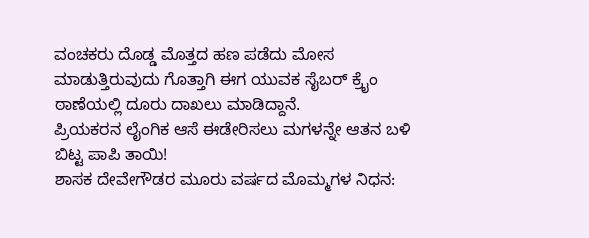ವಂಚಕರು ದೊಡ್ಡ ಮೊತ್ತದ ಹಣ ಪಡೆದು ಮೋಸ ಮಾಡುತ್ತಿರುವುದು ಗೊತ್ತಾಗಿ ಈಗ ಯುವಕ ಸೈಬರ್ ಕ್ರೈಂ ಠಾಣೆಯಲ್ಲಿ ದೂರು ದಾಖಲು ಮಾಡಿದ್ದಾನೆ.
ಪ್ರಿಯಕರನ ಲೈಂಗಿಕ ಆಸೆ ಈಡೇರಿಸಲು ಮಗಳನ್ನೇ ಆತನ ಬಳಿ ಬಿಟ್ಟ ಪಾಪಿ ತಾಯಿ!
ಶಾಸಕ ದೇವೇಗೌಡರ ಮೂರು ವರ್ಷದ ಮೊಮ್ಮಗಳ ನಿಧನ: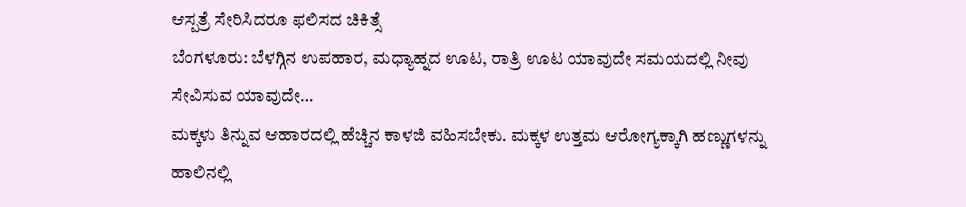ಆಸ್ಪತ್ರೆ ಸೇರಿಸಿದರೂ ಫಲಿಸದ ಚಿಕಿತ್ಸೆ
ಬೆಂಗಳೂರು: ಬೆಳಗ್ಗಿನ ಉಪಹಾರ, ಮಧ್ಯಾಹ್ನದ ಊಟ, ರಾತ್ರಿ ಊಟ ಯಾವುದೇ ಸಮಯದಲ್ಲಿ ನೀವು ಸೇವಿಸುವ ಯಾವುದೇ…
ಮಕ್ಕಳು ತಿನ್ನುವ ಆಹಾರದಲ್ಲಿ ಹೆಚ್ಚಿನ ಕಾಳಜಿ ವಹಿಸಬೇಕು. ಮಕ್ಕಳ ಉತ್ತಮ ಆರೋಗ್ಯಕ್ಕಾಗಿ ಹಣ್ಣುಗಳನ್ನು ಹಾಲಿನಲ್ಲಿ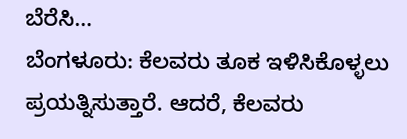ಬೆರೆಸಿ…
ಬೆಂಗಳೂರು: ಕೆಲವರು ತೂಕ ಇಳಿಸಿಕೊಳ್ಳಲು ಪ್ರಯತ್ನಿಸುತ್ತಾರೆ. ಆದರೆ, ಕೆಲವರು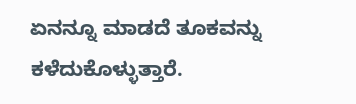ಏನನ್ನೂ ಮಾಡದೆ ತೂಕವನ್ನು ಕಳೆದುಕೊಳ್ಳುತ್ತಾರೆ.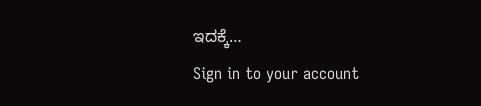ಇದಕ್ಕೆ…
Sign in to your account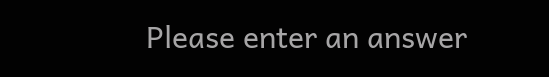Please enter an answer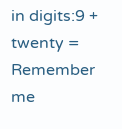in digits:9 + twenty =
Remember me